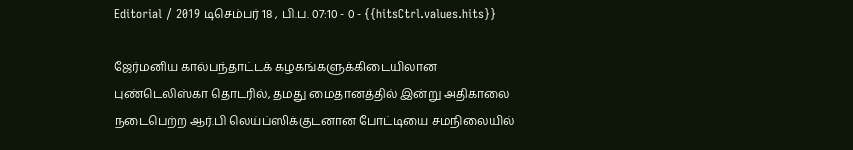Editorial / 2019 டிசெம்பர் 18 , பி.ப. 07:10 - 0 - {{hitsCtrl.values.hits}}

ஜேர்மனிய கால்பந்தாட்டக் கழகங்களுக்கிடையிலான புண்டெலிஸ்கா தொடரில், தமது மைதானத்தில் இன்று அதிகாலை நடைபெற்ற ஆர்.பி லெய்ப்ஸிக்குடனான போட்டியை சமநிலையில்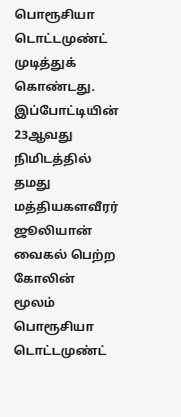பொரூசியா டொட்டமுண்ட் முடித்துக் கொண்டது.
இப்போட்டியின் 23ஆவது நிமிடத்தில் தமது மத்தியகளவீரர் ஜூலியான் வைகல் பெற்ற கோலின் மூலம் பொரூசியா டொட்டமுண்ட்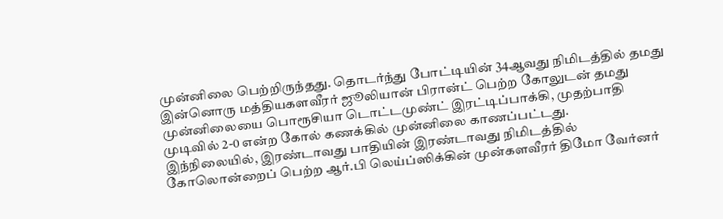முன்னிலை பெற்றிருந்தது. தொடர்ந்து போட்டியின் 34ஆவது நிமிடத்தில் தமது இன்னொரு மத்தியகளவீரர் ஜூலியான் பிரான்ட் பெற்ற கோலுடன் தமது முன்னிலையை பொரூசியா டொட்டமுண்ட் இரட்டிப்பாக்கி, முதற்பாதி முடிவில் 2-0 என்ற கோல் கணக்கில் முன்னிலை காணப்பட்டது.
இந்நிலையில், இரண்டாவது பாதியின் இரண்டாவது நிமிடத்தில் கோலொன்றைப் பெற்ற ஆர்.பி லெய்ப்ஸிக்கின் முன்களவீரர் திமோ வேர்னர்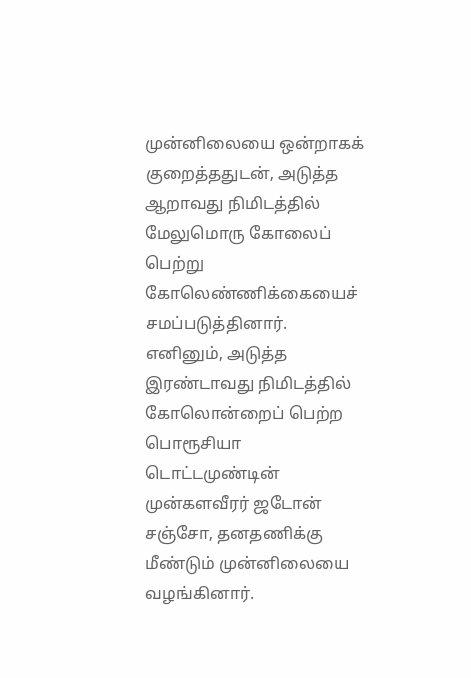முன்னிலையை ஒன்றாகக் குறைத்ததுடன், அடுத்த ஆறாவது நிமிடத்தில் மேலுமொரு கோலைப் பெற்று கோலெண்ணிக்கையைச் சமப்படுத்தினார்.
எனினும், அடுத்த இரண்டாவது நிமிடத்தில் கோலொன்றைப் பெற்ற பொரூசியா டொட்டமுண்டின் முன்களவீரர் ஜடோன் சஞ்சோ, தனதணிக்கு மீண்டும் முன்னிலையை வழங்கினார்.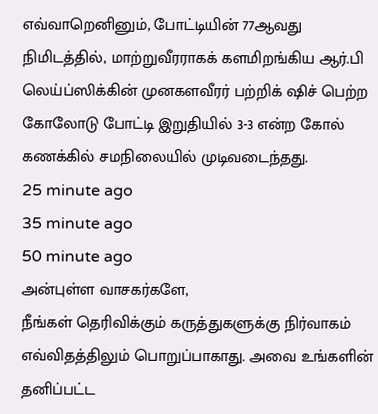எவ்வாறெனினும், போட்டியின் 77ஆவது நிமிடத்தில், மாற்றுவீரராகக் களமிறங்கிய ஆர்.பி லெய்ப்ஸிக்கின் முனகளவீரர் பற்றிக் ஷிச் பெற்ற கோலோடு போட்டி இறுதியில் 3-3 என்ற கோல் கணக்கில் சமநிலையில் முடிவடைந்தது.
25 minute ago
35 minute ago
50 minute ago
அன்புள்ள வாசகர்களே,
நீங்கள் தெரிவிக்கும் கருத்துகளுக்கு நிர்வாகம் எவ்விதத்திலும் பொறுப்பாகாது. அவை உங்களின் தனிப்பட்ட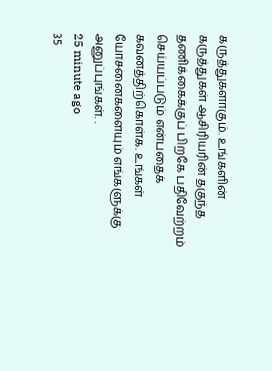கருத்துகளாகும். உங்களின் கருத்துகள் ஆசிரியரின் தகுந்த தணிக்கைக்குப் பிறகே பதிவேற்றம் செய்யப்படும் என்பதைக் கவனத்திற்கொள்க. உங்கள் யோசனைகளையும் எங்களுக்கு அனுப்புங்கள். .
25 minute ago
35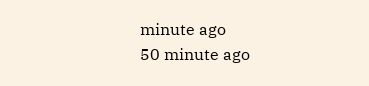minute ago
50 minute ago